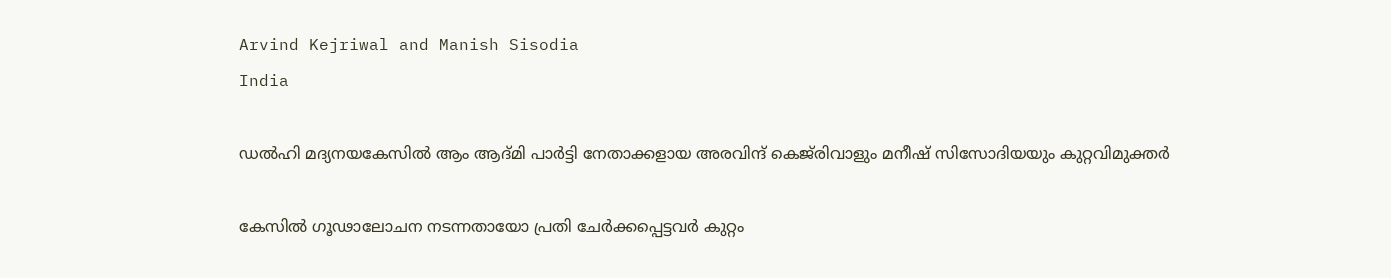Arvind Kejriwal and Manish Sisodia
India

ഡൽഹി മദ്യനയകേസിൽ ആം ആദ്മി പാർട്ടി നേതാക്കളായ അരവിന്ദ് കെജ്‌രിവാളും മനീഷ് സിസോദിയയും കുറ്റവിമുക്തർ

കേസിൽ ഗൂഢാലോചന നടന്നതായോ പ്രതി ചേർക്കപ്പെട്ടവർ കുറ്റം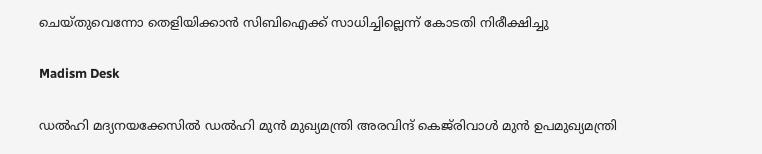ചെയ്തുവെന്നോ തെളിയിക്കാൻ സിബിഐക്ക് സാധിച്ചില്ലെന്ന് കോടതി നിരീക്ഷിച്ചു

Madism Desk

ഡൽഹി മദ്യനയക്കേസിൽ ഡൽഹി മുൻ മുഖ്യമന്ത്രി അരവിന്ദ് കെജ്‌രിവാൾ മുൻ ഉപമുഖ്യമന്ത്രി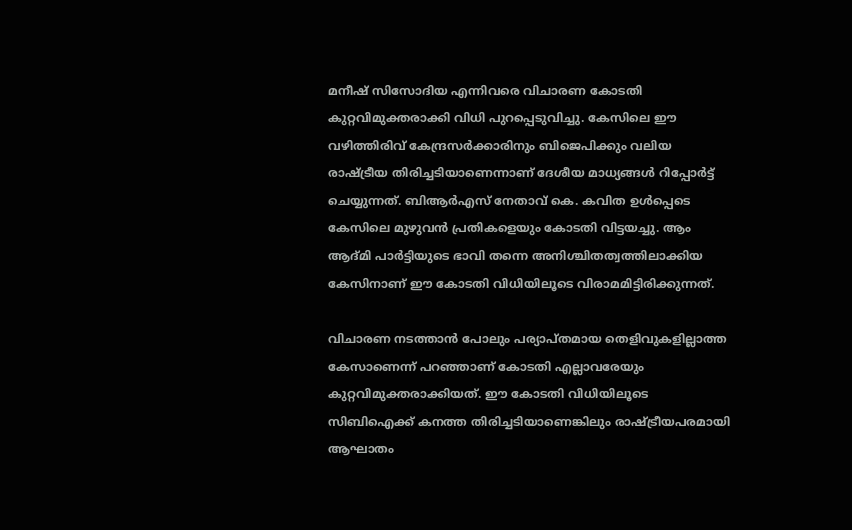മനീഷ് സിസോദിയ എന്നിവരെ വിചാരണ കോടതി കുറ്റവിമുക്തരാക്കി വിധി പുറപ്പെടുവിച്ചു. കേസിലെ ഈ വഴിത്തിരിവ് കേന്ദ്രസർക്കാരിനും ബിജെപിക്കും വലിയ രാഷ്ട്രീയ തിരിച്ചടിയാണെന്നാണ് ദേശീയ മാധ്യങ്ങൾ റിപ്പോർട്ട് ചെയ്യുന്നത്. ബിആർഎസ് നേതാവ് കെ. കവിത ഉൾപ്പെടെ കേസിലെ മുഴുവൻ പ്രതികളെയും കോടതി വിട്ടയച്ചു. ആം ആദ്മി പാർട്ടിയുടെ ഭാവി തന്നെ അനിശ്ചിതത്വത്തിലാക്കിയ കേസിനാണ് ഈ കോടതി വിധിയിലൂടെ വിരാമമിട്ടിരിക്കുന്നത്.

വിചാരണ നടത്താൻ പോലും പര്യാപ്തമായ തെളിവുകളില്ലാത്ത കേസാണെന്ന് പറഞ്ഞാണ് കോടതി എല്ലാവരേയും കുറ്റവിമുക്തരാക്കിയത്. ഈ കോടതി വിധിയിലൂടെ സിബിഐക്ക് കനത്ത തിരിച്ചടിയാണെങ്കിലും രാഷ്ട്രീയപരമായി ആഘാതം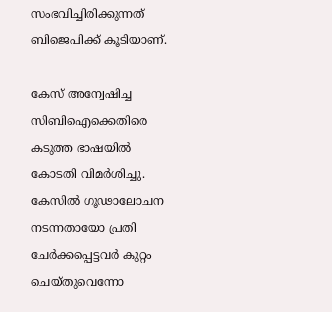സംഭവിച്ചിരിക്കുന്നത് ബിജെപിക്ക് കൂടിയാണ്.

കേസ് അന്വേഷിച്ച സിബിഐക്കെതിരെ കടുത്ത ഭാഷയിൽ കോടതി വിമർശിച്ചു. കേസിൽ ഗൂഢാലോചന നടന്നതായോ പ്രതി ചേർക്കപ്പെട്ടവർ കുറ്റം ചെയ്തുവെന്നോ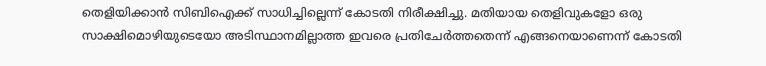തെളിയിക്കാൻ സിബിഐക്ക് സാധിച്ചില്ലെന്ന് കോടതി നിരീക്ഷിച്ചു. മതിയായ തെളിവുകളോ ഒരു സാക്ഷിമൊഴിയുടെയോ അടിസ്ഥാനമില്ലാത്ത ഇവരെ പ്രതിചേർത്തതെന്ന് എങ്ങനെയാണെന്ന് കോടതി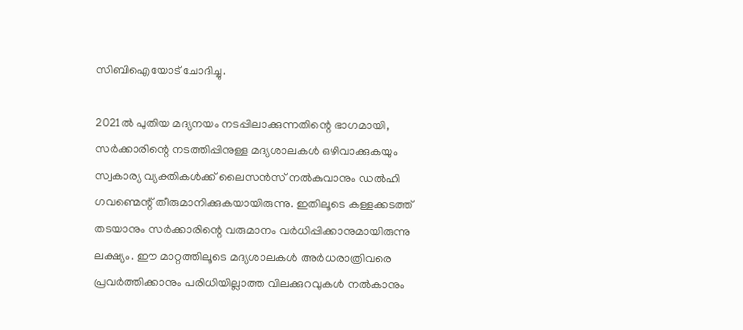സിബിഐയോട് ചോദിച്ചു.

2021ൽ പുതിയ മദ്യനയം നടപ്പിലാക്കുന്നതിന്റെ ഭാഗമായി, സർക്കാരിന്റെ നടത്തിപ്പിനുള്ള മദ്യശാലകൾ ഒഴിവാക്കുകയും സ്വകാര്യ വ്യക്തികൾക്ക് ലൈസൻസ് നൽകുവാനും ഡൽഹി ഗവണ്മെന്റ് തീരുമാനിക്കുകയായിരുന്നു. ഇതിലൂടെ കള്ളക്കടത്ത് തടയാനും സർക്കാരിന്റെ വരുമാനം വർധിപ്പിക്കാനുമായിരുന്നു ലക്ഷ്യം. ഈ മാറ്റത്തിലൂടെ മദ്യശാലകൾ അർധരാത്രിവരെ പ്രവർത്തിക്കാനും പരിധിയില്ലാത്ത വിലക്കുറവുകൾ നൽകാനും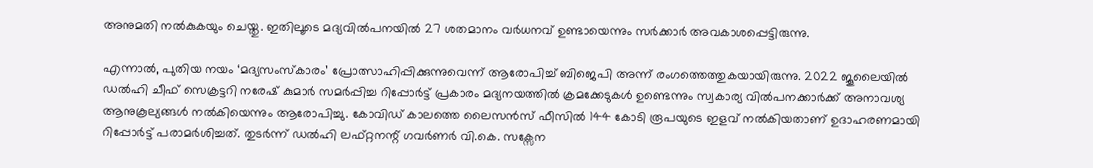അനുമതി നൽകുകയും ചെയ്തു. ഇതിലൂടെ മദ്യവിൽപനയിൽ 27 ശതമാനം വർധനവ് ഉണ്ടായെന്നും സർക്കാർ അവകാശപ്പെട്ടിരുന്നു.

എന്നാൽ, പുതിയ നയം ‘മദ്യസംസ്കാരം’ പ്രോത്സാഹിപ്പിക്കുന്നുവെന്ന് ആരോപിച്ച് ബിജെപി അന്ന് രംഗത്തെത്തുകയായിരുന്നു. 2022 ജൂലൈയിൽ ഡൽഹി ചീഫ് സെക്രട്ടറി നരേഷ് കുമാർ സമർപ്പിച്ച റിപ്പോർട്ട് പ്രകാരം മദ്യനയത്തിൽ ക്രമക്കേടുകൾ ഉണ്ടെന്നും സ്വകാര്യ വിൽപനക്കാർക്ക് അനാവശ്യ ആനുകൂല്യങ്ങൾ നൽകിയെന്നും ആരോപിച്ചു. കോവിഡ് കാലത്തെ ലൈസൻസ് ഫീസിൽ 144 കോടി രൂപയുടെ ഇളവ് നൽകിയതാണ് ഉദാഹരണമായി റിപ്പോർട്ട് പരാമർശിച്ചത്. തുടർന്ന് ഡൽഹി ലഫ്റ്റനന്റ് ഗവർണർ വി.കെ. സക്സേന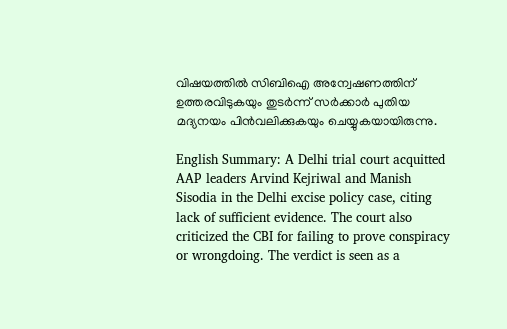വിഷയത്തിൽ സിബിഐ അന്വേഷണത്തിന് ഉത്തരവിടുകയും തുടർന്ന് സർക്കാർ പുതിയ മദ്യനയം പിൻവലിക്കുകയും ചെയ്യുകയായിരുന്നു.

English Summary: A Delhi trial court acquitted AAP leaders Arvind Kejriwal and Manish Sisodia in the Delhi excise policy case, citing lack of sufficient evidence. The court also criticized the CBI for failing to prove conspiracy or wrongdoing. The verdict is seen as a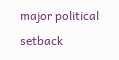major political setback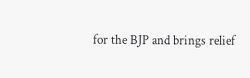for the BJP and brings relief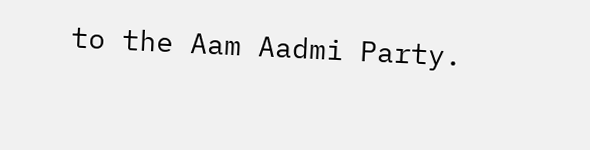to the Aam Aadmi Party.